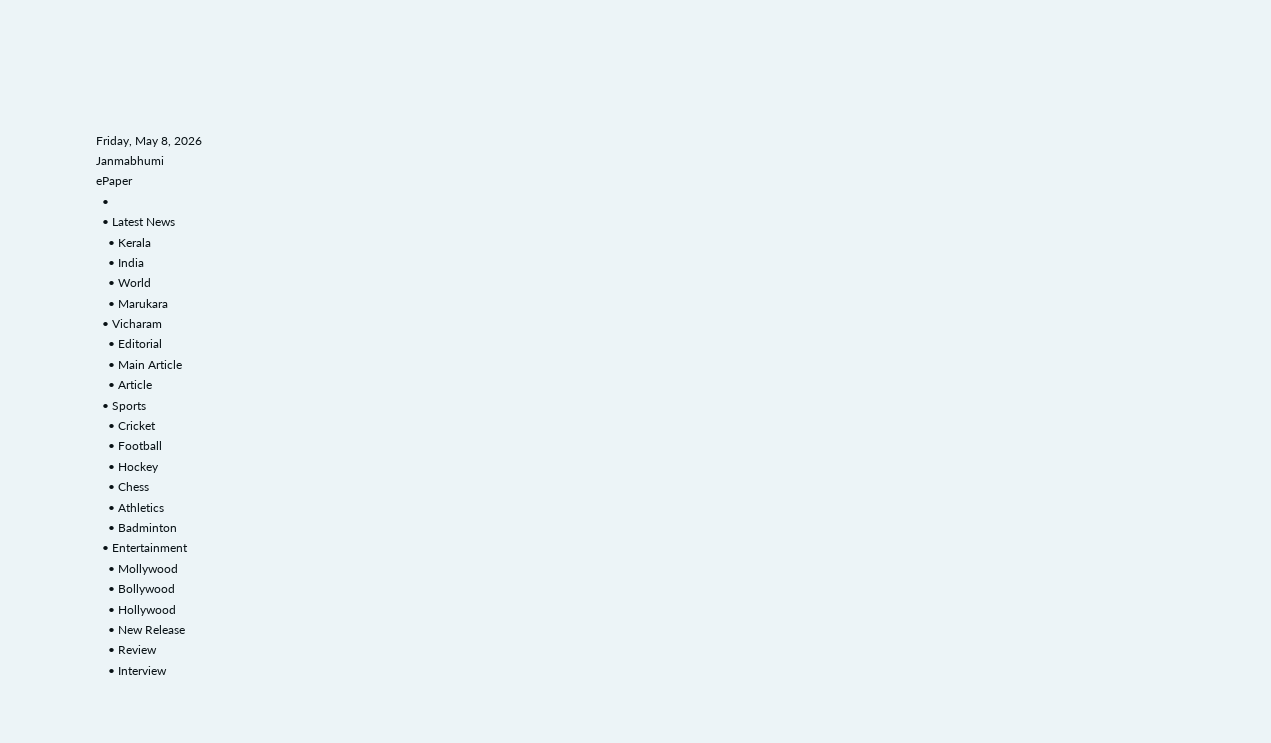Friday, May 8, 2026
Janmabhumi
ePaper
  •
  • Latest News
    • Kerala
    • India
    • World
    • Marukara
  • Vicharam
    • Editorial
    • Main Article
    • Article
  • Sports
    • Cricket
    • Football
    • Hockey
    • Chess
    • Athletics
    • Badminton
  • Entertainment
    • Mollywood
    • Bollywood
    • Hollywood
    • New Release
    • Review
    • Interview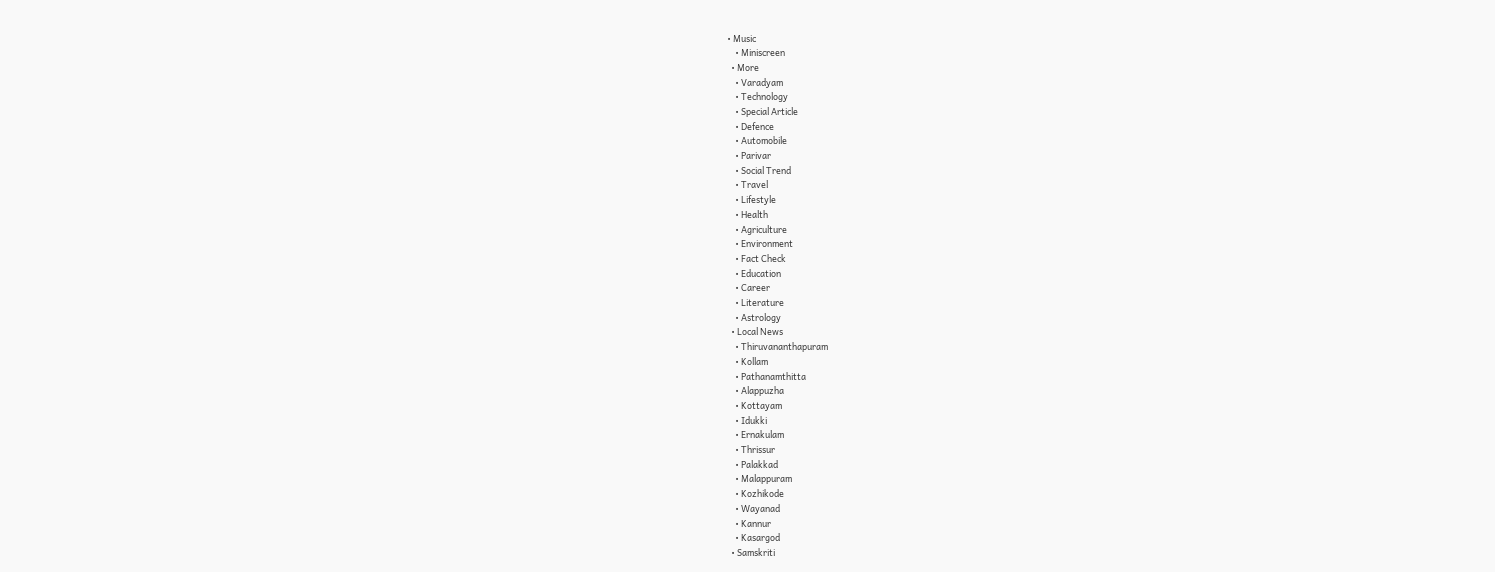• Music
    • Miniscreen
  • More
    • Varadyam
    • Technology
    • Special Article
    • Defence
    • Automobile
    • Parivar
    • Social Trend
    • Travel
    • Lifestyle
    • Health
    • Agriculture
    • Environment
    • Fact Check
    • Education
    • Career
    • Literature
    • Astrology
  • Local News
    • Thiruvananthapuram
    • Kollam
    • Pathanamthitta
    • Alappuzha
    • Kottayam
    • Idukki
    • Ernakulam
    • Thrissur
    • Palakkad
    • Malappuram
    • Kozhikode
    • Wayanad
    • Kannur
    • Kasargod
  • Samskriti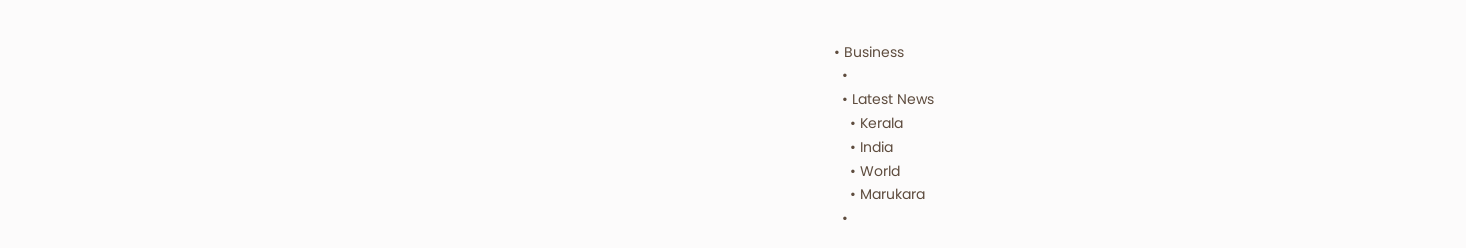• Business
  •
  • Latest News
    • Kerala
    • India
    • World
    • Marukara
  •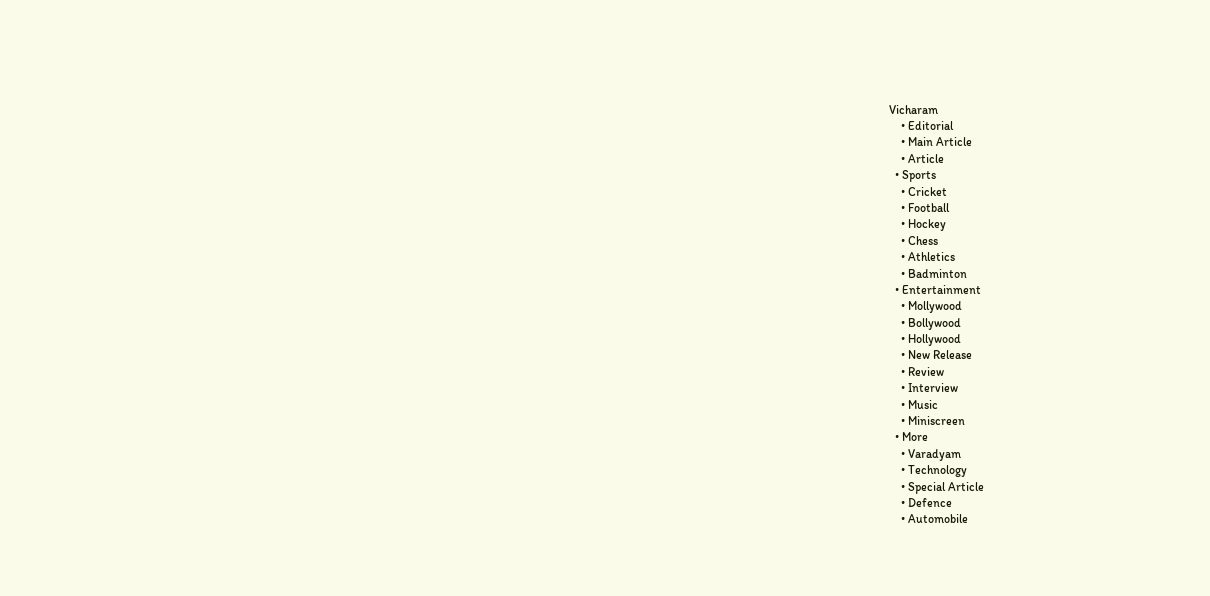Vicharam
    • Editorial
    • Main Article
    • Article
  • Sports
    • Cricket
    • Football
    • Hockey
    • Chess
    • Athletics
    • Badminton
  • Entertainment
    • Mollywood
    • Bollywood
    • Hollywood
    • New Release
    • Review
    • Interview
    • Music
    • Miniscreen
  • More
    • Varadyam
    • Technology
    • Special Article
    • Defence
    • Automobile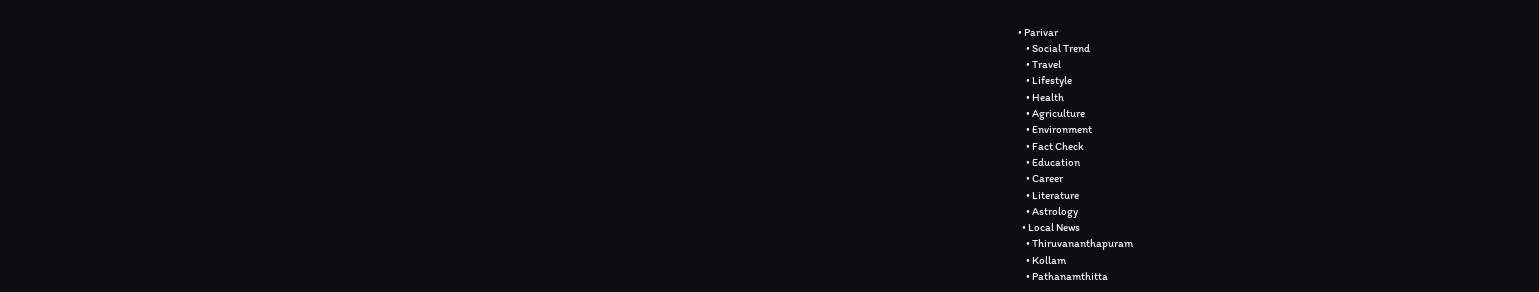• Parivar
    • Social Trend
    • Travel
    • Lifestyle
    • Health
    • Agriculture
    • Environment
    • Fact Check
    • Education
    • Career
    • Literature
    • Astrology
  • Local News
    • Thiruvananthapuram
    • Kollam
    • Pathanamthitta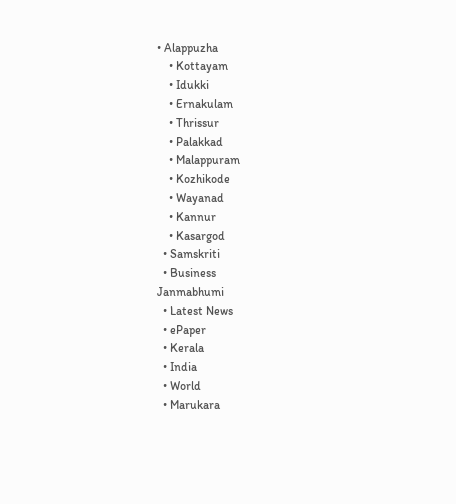• Alappuzha
    • Kottayam
    • Idukki
    • Ernakulam
    • Thrissur
    • Palakkad
    • Malappuram
    • Kozhikode
    • Wayanad
    • Kannur
    • Kasargod
  • Samskriti
  • Business
Janmabhumi
  • Latest News
  • ePaper
  • Kerala
  • India
  • World
  • Marukara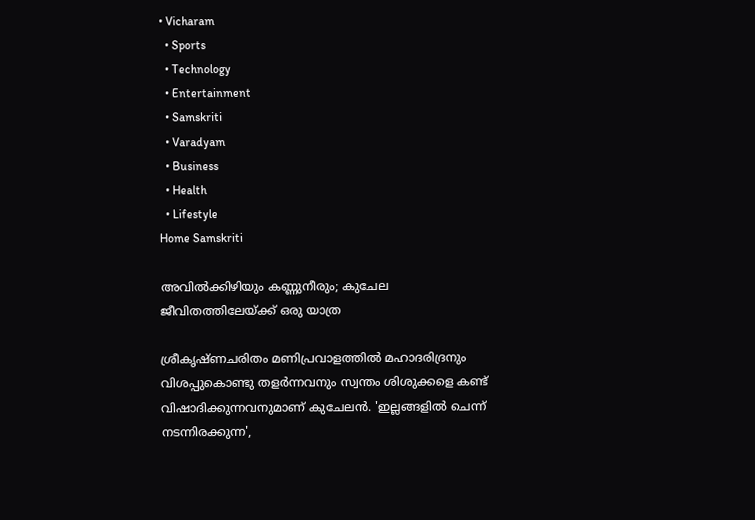• Vicharam
  • Sports
  • Technology
  • Entertainment
  • Samskriti
  • Varadyam
  • Business
  • Health
  • Lifestyle
Home Samskriti

അവില്‍ക്കിഴിയും കണ്ണുനീരും; കുചേല ജീവിതത്തിലേയ്‌ക്ക് ഒരു യാത്ര

ശ്രീകൃഷ്ണചരിതം മണിപ്രവാളത്തില്‍ മഹാദരിദ്രനും വിശപ്പുകൊണ്ടു തളര്‍ന്നവനും സ്വന്തം ശിശുക്കളെ കണ്ട് വിഷാദിക്കുന്നവനുമാണ് കുചേലന്‍. 'ഇല്ലങ്ങളില്‍ ചെന്ന് നടന്നിരക്കുന്ന',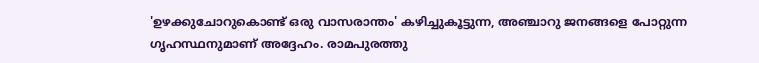'ഉഴക്കുചോറുകൊണ്ട് ഒരു വാസരാന്തം' കഴിച്ചുകൂട്ടുന്ന, അഞ്ചാറു ജനങ്ങളെ പോറ്റുന്ന ഗൃഹസ്ഥനുമാണ് അദ്ദേഹം. രാമപുരത്തു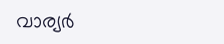വാര്യര്‍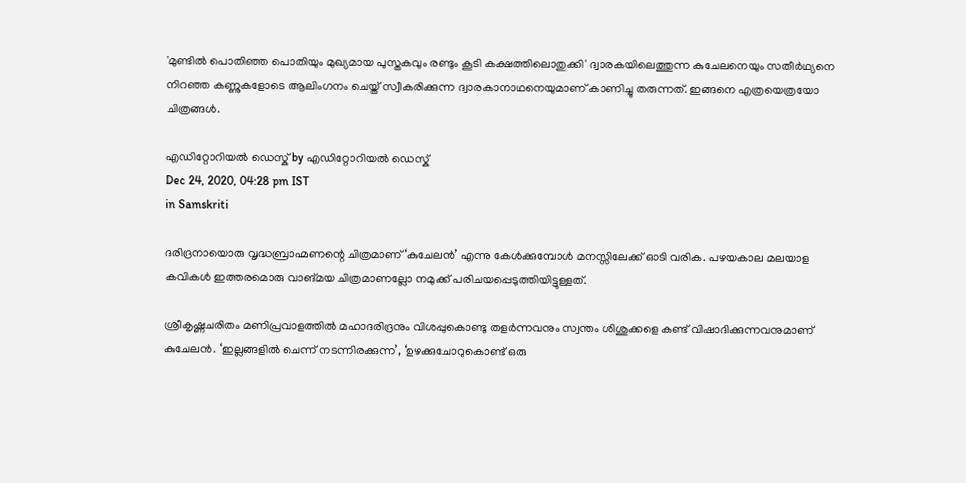'മുണ്ടില്‍ പൊതിഞ്ഞ പൊതിയും മുഖ്യമായ പുസ്തകവും രണ്ടും കൂടി കക്ഷത്തിലൊതുക്കി' ദ്വാരകയിലെത്തുന്ന കുചേലനെയും സതീര്‍ഥ്യനെ നിറഞ്ഞ കണ്ണുകളോടെ ആലിംഗനം ചെയ്ത് സ്വീകരിക്കുന്ന ദ്വാരകാനാഥനെയുമാണ് കാണിച്ചു തരുന്നത്. ഇങ്ങനെ എത്രയെത്രയോ ചിത്രങ്ങള്‍.

എഡിറ്റോറിയൽ ഡെസ്ക് by എഡിറ്റോറിയൽ ഡെസ്ക്
Dec 24, 2020, 04:28 pm IST
in Samskriti

ദരിദ്രനായൊരു വൃദ്ധബ്രാഹ്മണന്റെ ചിത്രമാണ് ‘കുചേലന്‍’ എന്നു കേള്‍ക്കുമ്പോള്‍ മനസ്സിലേക്ക് ഓടി വരിക. പഴയകാല മലയാള കവികള്‍ ഇത്തരമൊരു വാങ്മയ ചിത്രമാണല്ലോ നമുക്ക് പരിചയപ്പെടുത്തിയിട്ടുള്ളത്.

ശ്രീകൃഷ്ണചരിതം മണിപ്രവാളത്തില്‍ മഹാദരിദ്രനും വിശപ്പുകൊണ്ടു തളര്‍ന്നവനും സ്വന്തം ശിശുക്കളെ കണ്ട് വിഷാദിക്കുന്നവനുമാണ് കുചേലന്‍. ‘ഇല്ലങ്ങളില്‍ ചെന്ന് നടന്നിരക്കുന്ന’, ‘ഉഴക്കുചോറുകൊണ്ട് ഒരു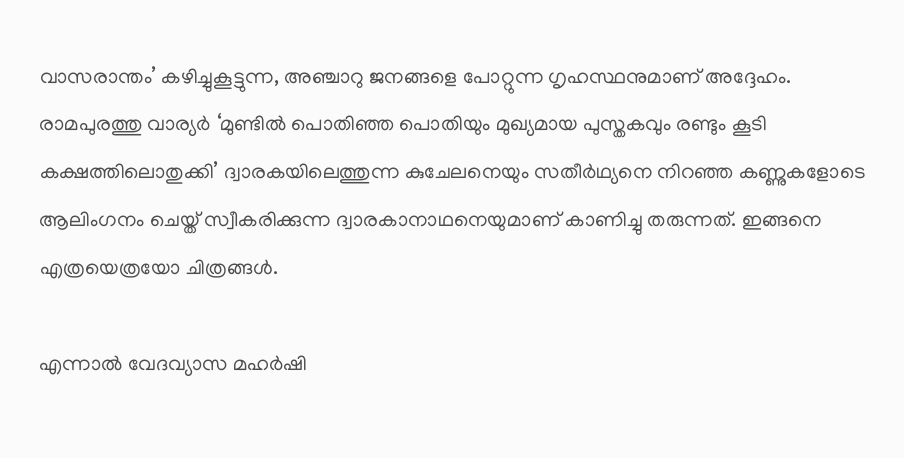വാസരാന്തം’ കഴിച്ചുകൂട്ടുന്ന, അഞ്ചാറു ജനങ്ങളെ പോറ്റുന്ന ഗൃഹസ്ഥനുമാണ് അദ്ദേഹം.  രാമപുരത്തു വാര്യര്‍ ‘മുണ്ടില്‍ പൊതിഞ്ഞ പൊതിയും മുഖ്യമായ പുസ്തകവും രണ്ടും കൂടി കക്ഷത്തിലൊതുക്കി’ ദ്വാരകയിലെത്തുന്ന കുചേലനെയും സതീര്‍ഥ്യനെ നിറഞ്ഞ കണ്ണുകളോടെ ആലിംഗനം ചെയ്ത് സ്വീകരിക്കുന്ന ദ്വാരകാനാഥനെയുമാണ് കാണിച്ചു തരുന്നത്. ഇങ്ങനെ എത്രയെത്രയോ ചിത്രങ്ങള്‍.

എന്നാല്‍ വേദവ്യാസ മഹര്‍ഷി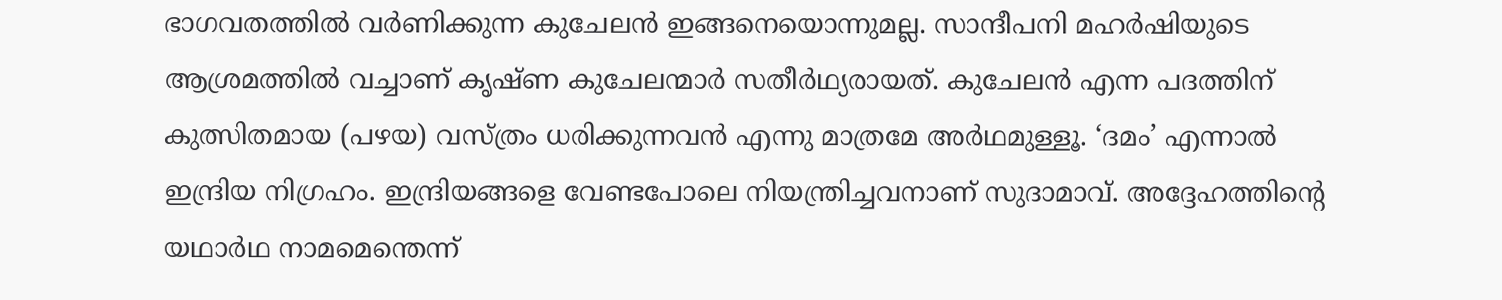ഭാഗവതത്തില്‍ വര്‍ണിക്കുന്ന കുചേലന്‍ ഇങ്ങനെയൊന്നുമല്ല. സാന്ദീപനി മഹര്‍ഷിയുടെ ആശ്രമത്തില്‍ വച്ചാണ് കൃഷ്ണ കുചേലന്മാര്‍ സതീര്‍ഥ്യരായത്. കുചേലന്‍ എന്ന പദത്തിന് കുത്സിതമായ (പഴയ) വസ്ത്രം ധരിക്കുന്നവന്‍ എന്നു മാത്രമേ അര്‍ഥമുള്ളൂ. ‘ദമം’ എന്നാല്‍ ഇന്ദ്രിയ നിഗ്രഹം. ഇന്ദ്രിയങ്ങളെ വേണ്ടപോലെ നിയന്ത്രിച്ചവനാണ് സുദാമാവ്. അദ്ദേഹത്തിന്റെ യഥാര്‍ഥ നാമമെന്തെന്ന്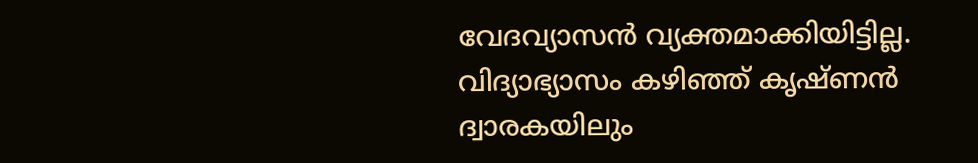വേദവ്യാസന്‍ വ്യക്തമാക്കിയിട്ടില്ല. വിദ്യാഭ്യാസം കഴിഞ്ഞ് കൃഷ്ണന്‍ ദ്വാരകയിലും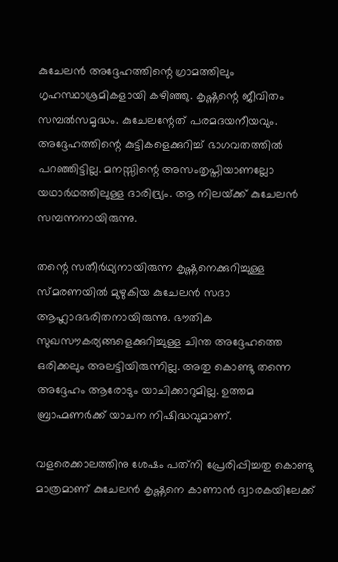കുചേലന്‍ അദ്ദേഹത്തിന്റെ ഗ്രാമത്തിലും ഗൃഹസ്ഥാശ്രമികളായി കഴിഞ്ഞു. കൃഷ്ണന്റെ ജീവിതം സമ്പല്‍സമൃദ്ധം. കുചേലന്റേത് പരമദയനീയവും. അദ്ദേഹത്തിന്റെ കുട്ടികളെക്കുറിച്ച് ഭാഗവതത്തില്‍ പറഞ്ഞിട്ടില്ല. മനസ്സിന്റെ അസംതൃപ്തിയാണല്ലോ യഥാര്‍ഥത്തിലുള്ള ദാരിദ്ര്യം. ആ നിലയ്‌ക്ക് കുചേലന്‍ സമ്പന്നനായിരുന്നു.

തന്റെ സതീര്‍ഥ്യനായിരുന്ന കൃഷ്ണനെക്കുറിച്ചുള്ള സ്മരണയില്‍ മുഴുകിയ കുചേലന്‍ സദാ ആഹ്ലാദഭരിതനായിരുന്നു. ഭൗതിക സുഖസൗകര്യങ്ങളെക്കുറിച്ചുള്ള ചിന്ത അദ്ദേഹത്തെ ഒരിക്കലും അലട്ടിയിരുന്നില്ല. അതു കൊണ്ടു തന്നെ അദ്ദേഹം ആരോടും യാചിക്കാറുമില്ല. ഉത്തമ ബ്രാഹ്മണര്‍ക്ക് യാചന നിഷിദ്ധവുമാണ്.

വളരെക്കാലത്തിനു ശേഷം പത്‌നി പ്രേരിപ്പിച്ചതു കൊണ്ടു മാത്രമാണ് കുചേലന്‍ കൃഷ്ണനെ കാണാന്‍ ദ്വാരകയിലേക്ക്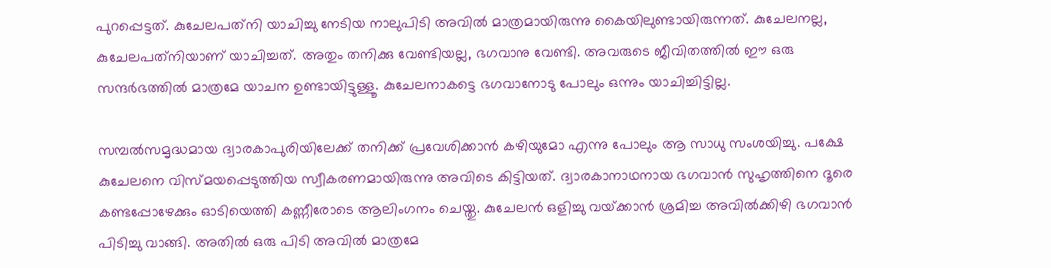പുറപ്പെട്ടത്. കുചേലപത്‌നി യാചിച്ചു നേടിയ നാലുപിടി അവില്‍ മാത്രമായിരുന്നു കൈയിലുണ്ടായിരുന്നത്. കുചേലനല്ല, കുചേലപത്‌നിയാണ് യാചിച്ചത്. അതും തനിക്കു വേണ്ടിയല്ല, ഭഗവാനു വേണ്ടി. അവരുടെ ജീവിതത്തില്‍ ഈ ഒരു സന്ദര്‍ഭത്തില്‍ മാത്രമേ യാചന ഉണ്ടായിട്ടുള്ളൂ. കുചേലനാകട്ടെ ഭഗവാനോടു പോലും ഒന്നും യാചിച്ചിട്ടില്ല.

സമ്പല്‍സമൃദ്ധമായ ദ്വാരകാപുരിയിലേക്ക് തനിക്ക് പ്രവേശിക്കാന്‍ കഴിയുമോ എന്നു പോലും ആ സാധു സംശയിച്ചു. പക്ഷേ കുചേലനെ വിസ്മയപ്പെടുത്തിയ സ്വീകരണമായിരുന്നു അവിടെ കിട്ടിയത്. ദ്വാരകാനാഥനായ ഭഗവാന്‍ സുഹൃത്തിനെ ദൂരെ കണ്ടപ്പോഴേക്കും ഓടിയെത്തി കണ്ണീരോടെ ആലിംഗനം ചെയ്തു. കുചേലന്‍ ഒളിച്ചു വയ്‌ക്കാന്‍ ശ്രമിച്ച അവില്‍ക്കിഴി ഭഗവാന്‍ പിടിച്ചു വാങ്ങി. അതില്‍ ഒരു പിടി അവില്‍ മാത്രമേ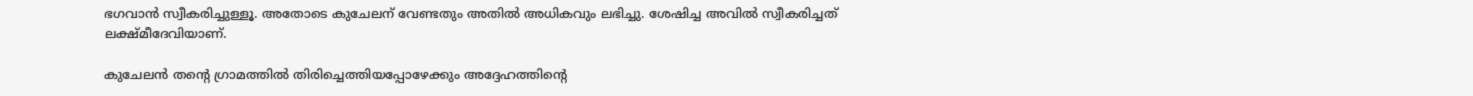ഭഗവാന്‍ സ്വീകരിച്ചുള്ളൂ. അതോടെ കുചേലന് വേണ്ടതും അതില്‍ അധികവും ലഭിച്ചു. ശേഷിച്ച അവില്‍ സ്വീകരിച്ചത് ലക്ഷ്മീദേവിയാണ്.

കുചേലന്‍ തന്റെ ഗ്രാമത്തില്‍ തിരിച്ചെത്തിയപ്പോഴേക്കും അദ്ദേഹത്തിന്റെ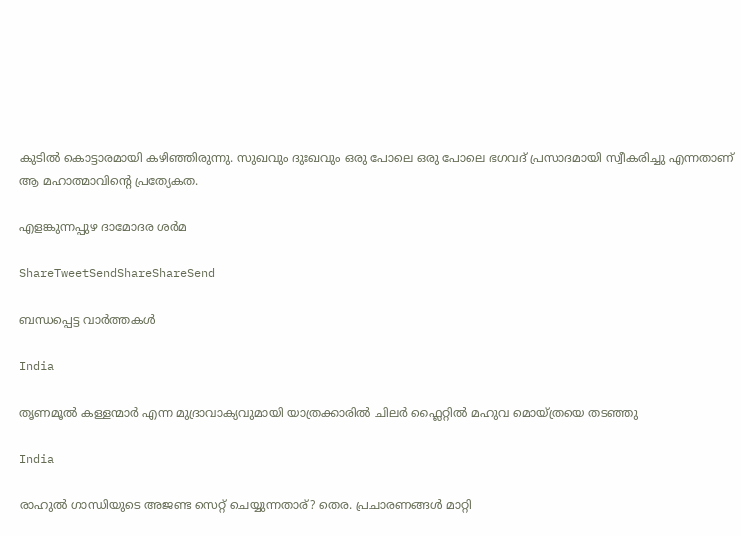കുടില്‍ കൊട്ടാരമായി കഴിഞ്ഞിരുന്നു. സുഖവും ദുഃഖവും ഒരു പോലെ ഒരു പോലെ ഭഗവദ് പ്രസാദമായി സ്വീകരിച്ചു എന്നതാണ് ആ മഹാത്മാവിന്റെ പ്രത്യേകത.

എളങ്കുന്നപ്പുഴ ദാമോദര ശര്‍മ

ShareTweetSendShareShareSend

ബന്ധപ്പെട്ട വാര്‍ത്തകള്‍

India

തൃണമൂല്‍ കള്ളന്മാര്‍ എന്ന മുദ്രാവാക്യവുമായി യാത്രക്കാരില്‍ ചിലര്‍ ഫ്ലൈറ്റില്‍ മഹുവ മൊയ്ത്രയെ തടഞ്ഞു

India

രാഹുല്‍ ഗാന്ധിയുടെ അജണ്ട സെറ്റ് ചെയ്യുന്നതാര്? തെര. പ്രചാരണങ്ങള്‍ മാറ്റി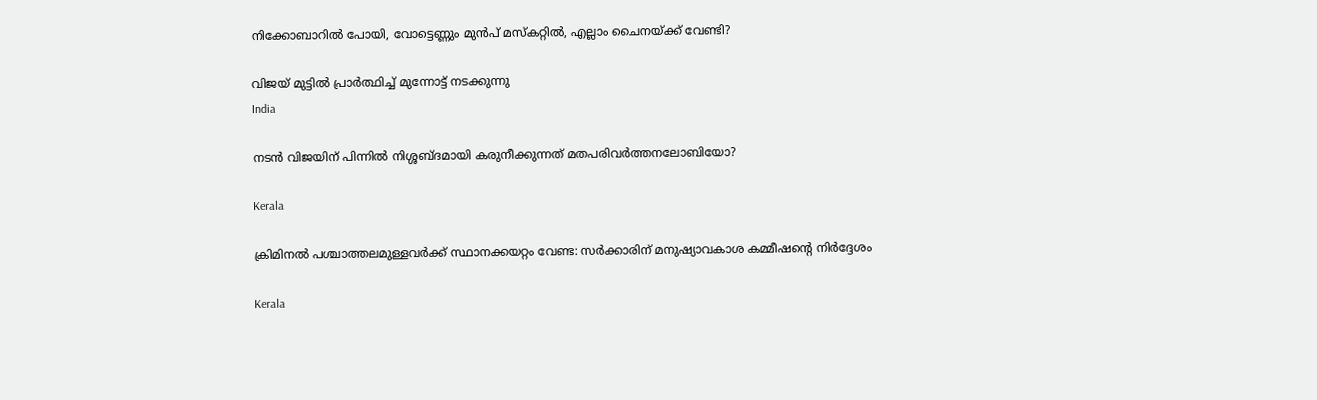നിക്കോബാറില്‍ പോയി, വോട്ടെണ്ണും മുന്‍പ് മസ്കറ്റില്‍, എല്ലാം ചൈനയ്‌ക്ക് വേണ്ടി?

വിജയ് മുട്ടില്‍ പ്രാര്‍ത്ഥിച്ച് മുന്നോട്ട് നടക്കുന്നു
India

നടന്‍ വിജയിന് പിന്നില്‍ നിശ്ശബ്ദമായി കരുനീക്കുന്നത് മതപരിവര്‍ത്തനലോബിയോ?

Kerala

ക്രിമിനല്‍ പശ്ചാത്തലമുള്ളവര്‍ക്ക് സ്ഥാനക്കയറ്റം വേണ്ട: സര്‍ക്കാരിന് മനുഷ്യാവകാശ കമ്മീഷന്റെ നിര്‍ദ്ദേശം

Kerala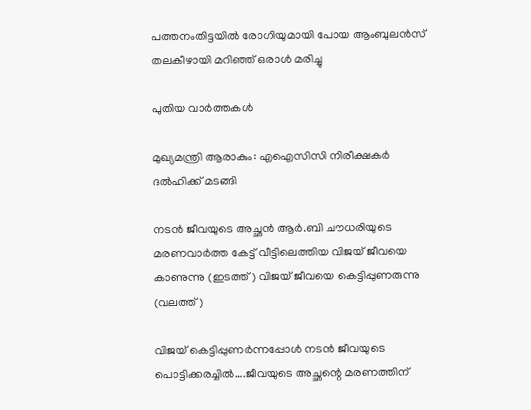പത്തനംതിട്ടയില്‍ രോഗിയുമായി പോയ ആംബുലന്‍സ് തലകീഴായി മറിഞ്ഞ് ഒരാള്‍ മരിച്ചു

പുതിയ വാര്‍ത്തകള്‍

മുഖ്യമന്ത്രി ആരാകും: എഐസിസി നിരീക്ഷകര്‍ ദല്‍ഹിക്ക് മടങ്ങി

നടന്‍ ജീവയുടെ അച്ഛന്‍ ആര്‍.ബി ചൗധരിയുടെ മരണവാര്‍ത്ത കേട്ട് വീട്ടിലെത്തിയ വിജയ് ജീവയെ കാണുന്നു (ഇടത്ത്) വിജയ് ജീവയെ കെട്ടിപ്പുണരുന്നു (വലത്ത്)

വിജയ് കെട്ടിപ്പുണര്‍ന്നപ്പോള്‍ നടന്‍ ജീവയുടെ പൊട്ടിക്കരച്ചില്‍….ജീവയുടെ അച്ഛന്റെ മരണത്തിന്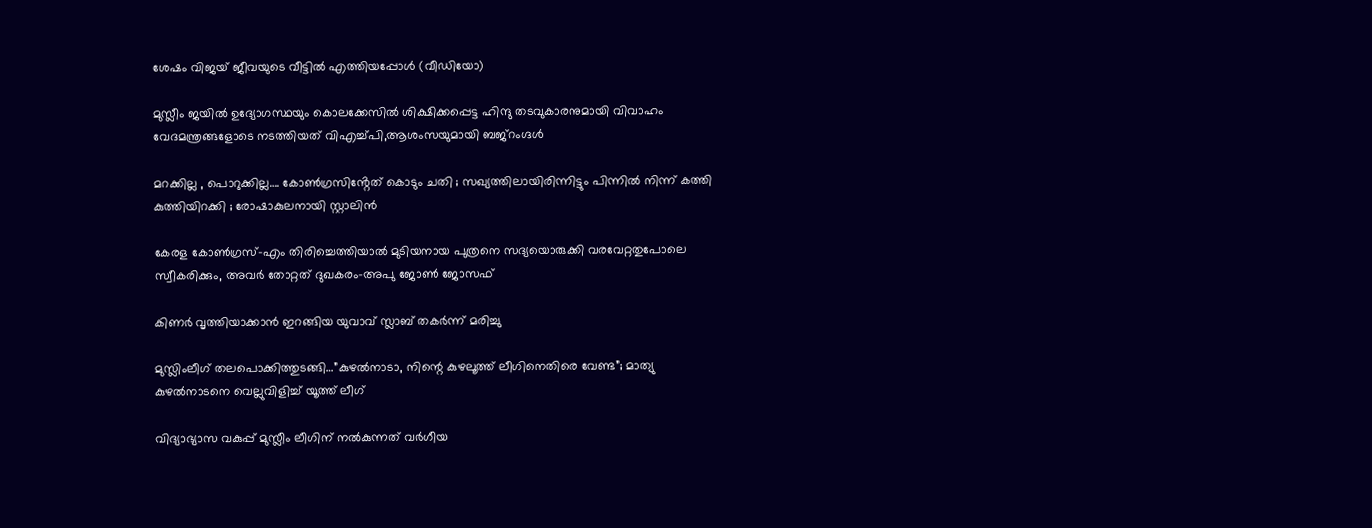ശേഷം വിജയ് ജീവയുടെ വീട്ടില്‍ എത്തിയപ്പോള്‍ (വീഡിയോ)

മുസ്ലീം ജയില്‍ ഉദ്യോഗസ്ഥയും കൊലക്കേസില്‍ ശിക്ഷിക്കപ്പെട്ട ഹിന്ദു തടവുകാരനുമായി വിവാഹം വേദമന്ത്രങ്ങളോടെ നടത്തിയത് വിഎച്ച്പി,ആശംസയുമായി ബജ്‌റംഗ്ദള്‍

മറക്കില്ല , പൊറുക്കില്ല…. കോൺഗ്രസിൻ്റേത് കൊടും ചതി ; സഖ്യത്തിലായിരിന്നിട്ടും പിന്നിൽ നിന്ന് കത്തി കുത്തിയിറക്കി ; രോഷാകുലനായി സ്റ്റാലിൻ

കേരള കോണ്‍ഗ്രസ്-എം തിരിച്ചെത്തിയാല്‍ മുടിയനായ പുത്രനെ സദ്യയൊരുക്കി വരവേറ്റതുപോലെ സ്വീകരിക്കും, അവര്‍ തോറ്റത് ദുഖകരം-അപു ജോണ്‍ ജോസഫ്

കിണര്‍ വൃത്തിയാക്കാന്‍ ഇറങ്ങിയ യുവാവ് സ്ലാബ് തകര്‍ന്ന് മരിച്ചു

മുസ്ലിംലീഗ് തലപൊക്കിത്തുടങ്ങി…”കുഴൽനാടാ, നിന്റെ കുഴലൂത്ത് ലീഗിനെതിരെ വേണ്ട”; മാത്യു കുഴൽനാടനെ വെല്ലുവിളിച്ച് യൂത്ത് ലീഗ്

വിദ്യാഭ്യാസ വകുപ്പ് മുസ്ലീം ലീഗിന് നല്‍കുന്നത് വര്‍ഗീയ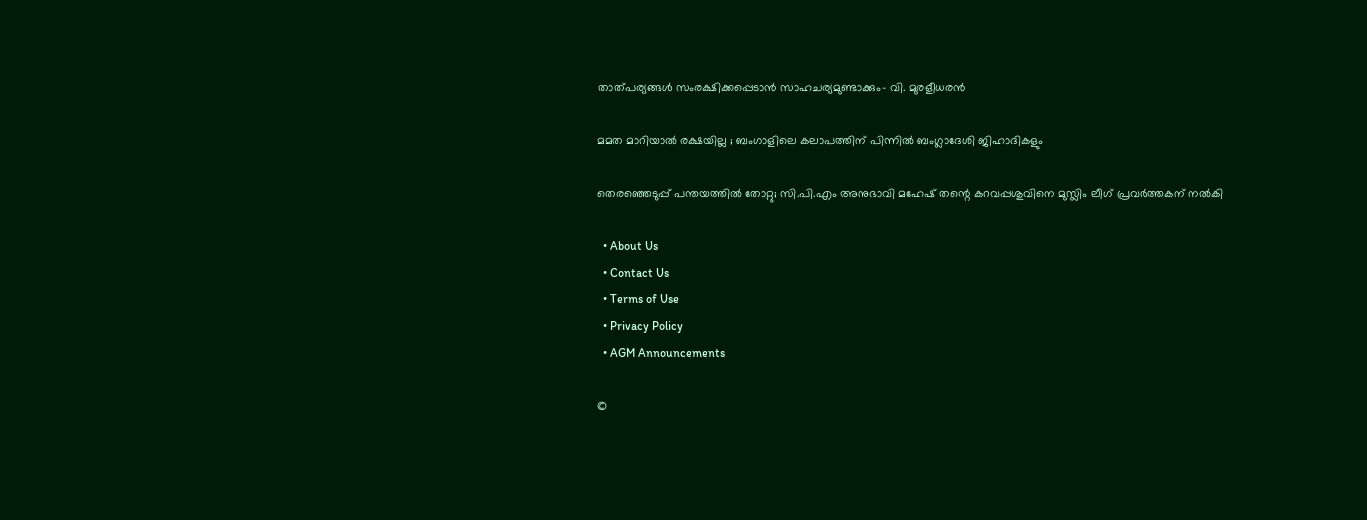താത്പര്യങ്ങള്‍ സംരക്ഷിക്കപ്പെടാന്‍ സാഹചര്യമുണ്ടാക്കും- വി. മുരളീധരന്‍

മമത മാറിയാൽ രക്ഷയില്ല ; ബംഗാളിലെ കലാപത്തിന് പിന്നിൽ ബംഗ്ലാദേശി ജിഹാദികളും

തെരഞ്ഞെടുപ്പ് പന്തയത്തില്‍ തോറ്റു; സി.പി.എം അനുഭാവി മഹേഷ് തന്റെ കറവപ്പശുവിനെ മുസ്ലിം ലീഗ് പ്രവര്‍ത്തകന് നല്‍കി

  • About Us
  • Contact Us
  • Terms of Use
  • Privacy Policy
  • AGM Announcements

©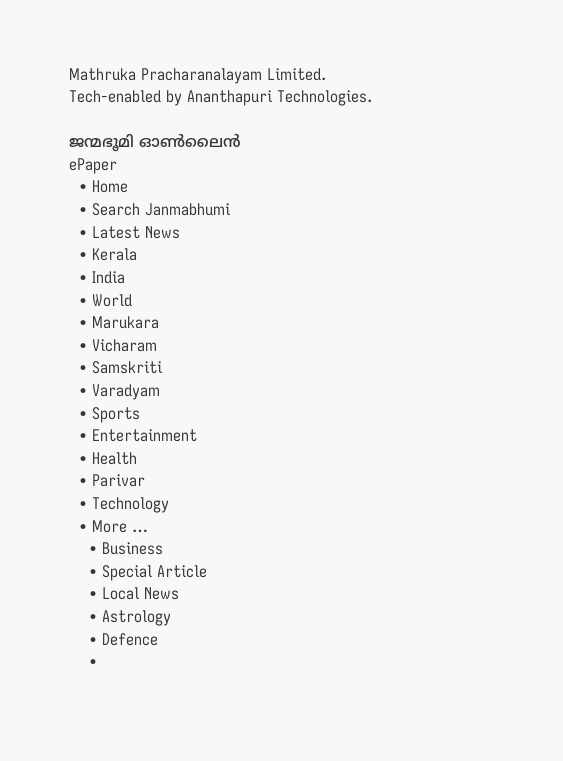Mathruka Pracharanalayam Limited.
Tech-enabled by Ananthapuri Technologies.

ജന്മഭൂമി ഓണ്‍ലൈന്‍
ePaper
  • Home
  • Search Janmabhumi
  • Latest News
  • Kerala
  • India
  • World
  • Marukara
  • Vicharam
  • Samskriti
  • Varadyam
  • Sports
  • Entertainment
  • Health
  • Parivar
  • Technology
  • More …
    • Business
    • Special Article
    • Local News
    • Astrology
    • Defence
    •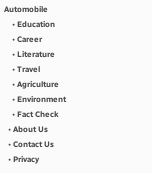Automobile
    • Education
    • Career
    • Literature
    • Travel
    • Agriculture
    • Environment
    • Fact Check
  • About Us
  • Contact Us
  • Privacy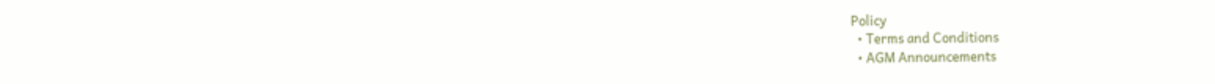Policy
  • Terms and Conditions
  • AGM Announcements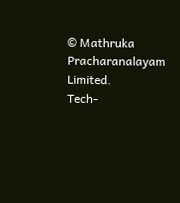© Mathruka Pracharanalayam Limited.
Tech-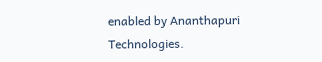enabled by Ananthapuri Technologies.